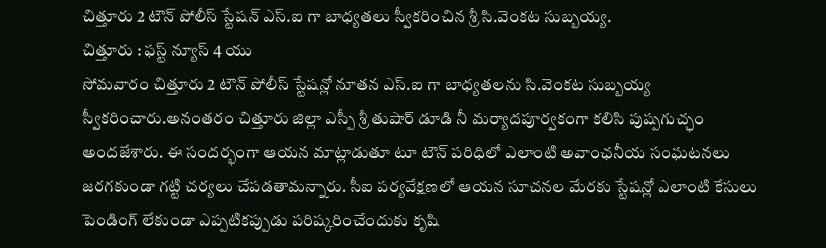చిత్తూరు 2 టౌన్ పోలీస్ స్టేషన్ ఎస్.ఐ గా బాధ్యతలు స్వీకరించిన శ్రీ సి.వెంకట సుబ్బయ్య.
చిత్తూరు : ఫస్ట్ న్యూస్ 4 యు
సోమవారం చిత్తూరు 2 టౌన్ పోలీస్ స్టేషన్లో నూతన ఎస్.ఐ గా బాధ్యతలను సి.వెంకట సుబ్బయ్య స్వీకరించారు.అనంతరం చిత్తూరు జిల్లా ఎస్పీ శ్రీ తుషార్ డూడి నీ మర్యాదపూర్వకంగా కలిసి పుష్పగుచ్ఛం అందజేశారు. ఈ సందర్భంగా ఆయన మాట్లాడుతూ టూ టౌన్ పరిధిలో ఎలాంటి అవాంఛనీయ సంఘటనలు జరగకుండా గట్టి చర్యలు చేపడతామన్నారు. సీఐ పర్యవేక్షణలో ఆయన సూచనల మేరకు స్టేషన్లో ఎలాంటి కేసులు పెండింగ్ లేకుండా ఎప్పటికప్పుడు పరిష్కరించేందుకు కృషి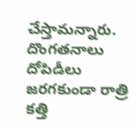చేస్తామన్నారు. దొంగతనాలు దోపిడీలు జరగకుండా రాత్రి కత్తి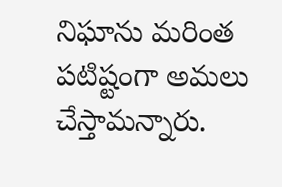నిఘాను మరింత పటిష్టంగా అమలు చేస్తామన్నారు.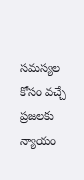సమస్యల కోసం వచ్చే ప్రజలకు న్యాయం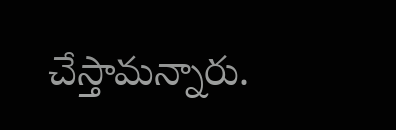చేస్తామన్నారు.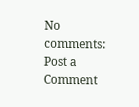No comments:
Post a Comment